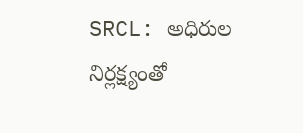SRCL: అధిరుల నిర్లక్ష్యంతో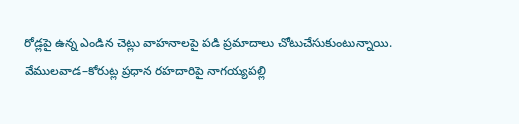రోడ్లపై ఉన్న ఎండిన చెట్లు వాహనాలపై పడి ప్రమాదాలు చోటుచేసుకుంటున్నాయి. వేములవాడ–కోరుట్ల ప్రధాన రహదారిపై నాగయ్యపల్లి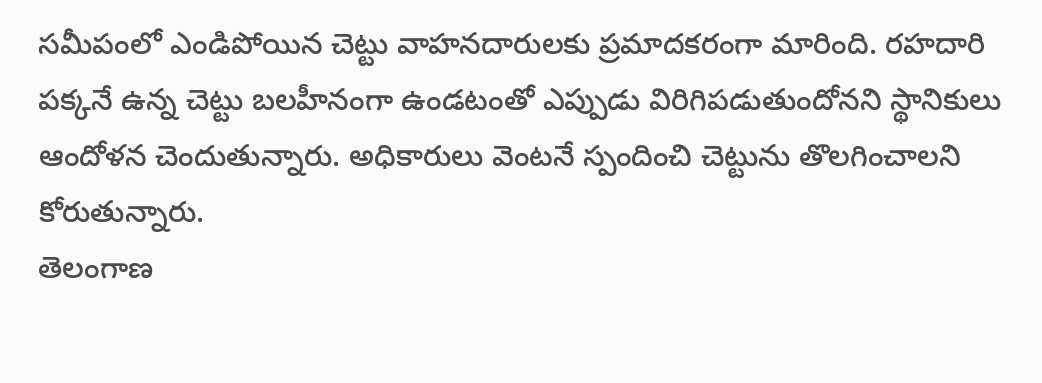సమీపంలో ఎండిపోయిన చెట్టు వాహనదారులకు ప్రమాదకరంగా మారింది. రహదారి పక్కనే ఉన్న చెట్టు బలహీనంగా ఉండటంతో ఎప్పుడు విరిగిపడుతుందోనని స్థానికులు ఆందోళన చెందుతున్నారు. అధికారులు వెంటనే స్పందించి చెట్టును తొలగించాలని కోరుతున్నారు.
తెలంగాణ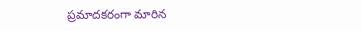ప్రమాదకరంగా మారిన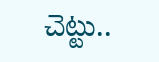చెట్టు..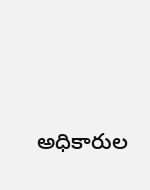అధికారుల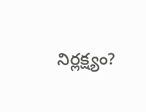నిర్లక్ష్యం?